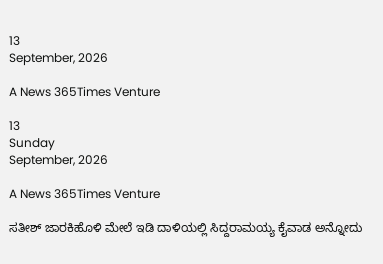13
September, 2026

A News 365Times Venture

13
Sunday
September, 2026

A News 365Times Venture

ಸತೀಶ್ ಜಾರಕಿಹೊಳಿ ಮೇಲೆ ಇಡಿ ದಾಳಿಯಲ್ಲಿ ಸಿದ್ದರಾಮಯ್ಯ ಕೈವಾಡ ಅನ್ನೋದು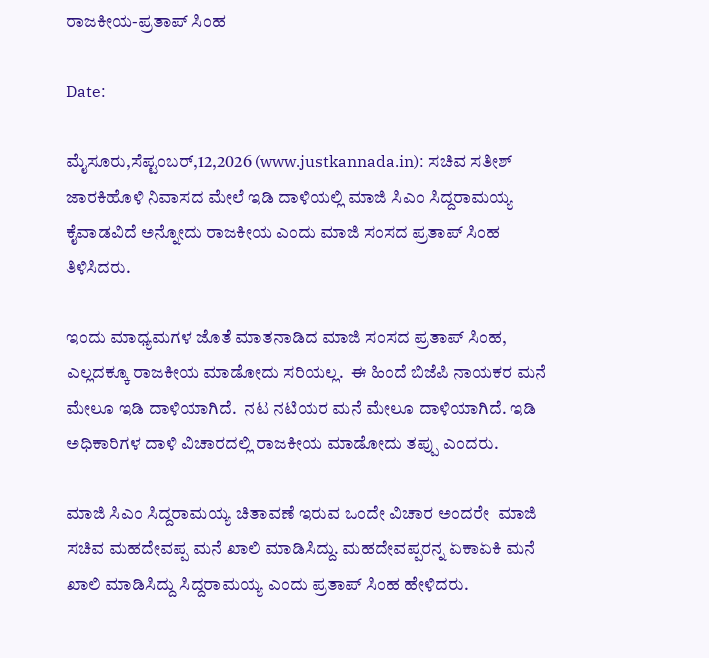ರಾಜಕೀಯ-ಪ್ರತಾಪ್ ಸಿಂಹ

Date:

ಮೈಸೂರು,ಸೆಪ್ಟಂಬರ್,12,2026 (www.justkannada.in): ಸಚಿವ ಸತೀಶ್ ಜಾರಕಿಹೊಳಿ ನಿವಾಸದ ಮೇಲೆ ಇಡಿ ದಾಳಿಯಲ್ಲಿ ಮಾಜಿ ಸಿಎಂ ಸಿದ್ದರಾಮಯ್ಯ ಕೈವಾಡವಿದೆ ಅನ್ನೋದು ರಾಜಕೀಯ ಎಂದು ಮಾಜಿ ಸಂಸದ ಪ್ರತಾಪ್ ಸಿಂಹ ತಿಳಿಸಿದರು.

ಇಂದು ಮಾಧ್ಯಮಗಳ ಜೊತೆ ಮಾತನಾಡಿದ ಮಾಜಿ ಸಂಸದ ಪ್ರತಾಪ್ ಸಿಂಹ, ಎಲ್ಲದಕ್ಕೂ ರಾಜಕೀಯ ಮಾಡೋದು ಸರಿಯಲ್ಲ.  ಈ ಹಿಂದೆ ಬಿಜೆಪಿ ನಾಯಕರ ಮನೆ ಮೇಲೂ ಇಡಿ ದಾಳಿಯಾಗಿದೆ.  ನಟ ನಟಿಯರ ಮನೆ ಮೇಲೂ ದಾಳಿಯಾಗಿದೆ. ಇಡಿ ಅಧಿಕಾರಿಗಳ ದಾಳಿ ವಿಚಾರದಲ್ಲಿ ರಾಜಕೀಯ ಮಾಡೋದು ತಪ್ಪು ಎಂದರು.

ಮಾಜಿ ಸಿಎಂ ಸಿದ್ದರಾಮಯ್ಯ ಚಿತಾವಣೆ ಇರುವ ಒಂದೇ ವಿಚಾರ ಅಂದರೇ  ಮಾಜಿ ಸಚಿವ ಮಹದೇವಪ್ಪ ಮನೆ ಖಾಲಿ ಮಾಡಿಸಿದ್ದು. ಮಹದೇವಪ್ಪರನ್ನ ಏಕಾಏಕಿ ಮನೆ ಖಾಲಿ ಮಾಡಿಸಿದ್ದು ಸಿದ್ದರಾಮಯ್ಯ ಎಂದು ಪ್ರತಾಪ್ ಸಿಂಹ ಹೇಳಿದರು.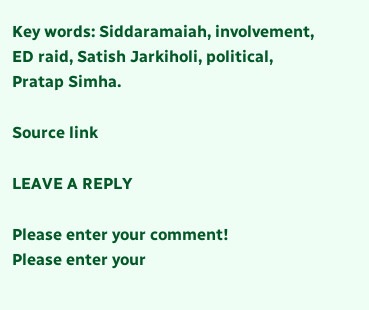Key words: Siddaramaiah, involvement, ED raid, Satish Jarkiholi, political, Pratap Simha.

Source link

LEAVE A REPLY

Please enter your comment!
Please enter your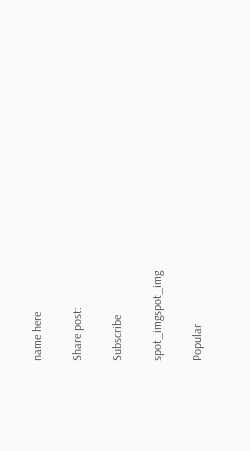name here

Share post:

Subscribe

spot_imgspot_img

Popular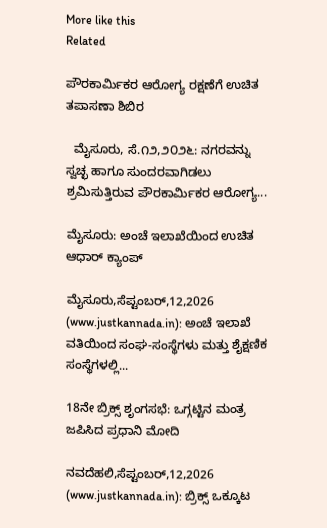More like this
Related

ಪೌರಕಾರ್ಮಿಕರ ಆರೋಗ್ಯ ರಕ್ಷಣೆಗೆ ಉಚಿತ ತಪಾಸಣಾ ಶಿಬಿರ

  ಮೈಸೂರು, ಸೆ.೧೨,೨೦೨೬: ನಗರವನ್ನು ಸ್ವಚ್ಛ ಹಾಗೂ ಸುಂದರವಾಗಿಡಲು ಶ್ರಮಿಸುತ್ತಿರುವ ಪೌರಕಾರ್ಮಿಕರ ಆರೋಗ್ಯ...

ಮೈಸೂರು: ಅಂಚೆ ಇಲಾಖೆಯಿಂದ ಉಚಿತ ಆಧಾರ್ ಕ್ಯಾಂಪ್

ಮೈಸೂರು,ಸೆಪ್ಟಂಬರ್,12,2026 (www.justkannada.in): ಅಂಚೆ ಇಲಾಖೆ ವತಿಯಿಂದ ಸಂಘ-ಸಂಸ್ಥೆಗಳು ಮತ್ತು ಶೈಕ್ಷಣಿಕ ಸಂಸ್ಥೆಗಳಲ್ಲಿ...

18ನೇ ಬ್ರಿಕ್ಸ್ ಶೃಂಗಸಭೆ: ಒಗ್ಗಟ್ಟಿನ ಮಂತ್ರ ಜಪಿಸಿದ ಪ್ರಧಾನಿ ಮೋದಿ

ನವದೆಹಲಿ,ಸೆಪ್ಟಂಬರ್,12,2026 (www.justkannada.in): ಬ್ರಿಕ್ಸ್ ಒಕ್ಕೂಟ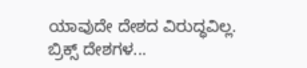ಯಾವುದೇ ದೇಶದ ವಿರುದ್ಧವಿಲ್ಲ. ಬ್ರಿಕ್ಸ್ ದೇಶಗಳ...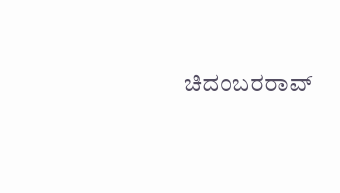ಚಿದಂಬರರಾವ್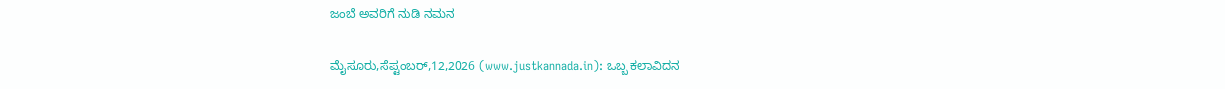ಜಂಬೆ ಅವರಿಗೆ ನುಡಿ ನಮನ

ಮೈಸೂರು,ಸೆಪ್ಟಂಬರ್,12,2026 (www.justkannada.in): ಒಬ್ಬ ಕಲಾವಿದನ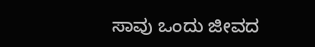ಸಾವು ಒಂದು ಜೀವದ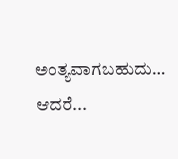ಅಂತ್ಯವಾಗಬಹುದು… ಆದರೆ...